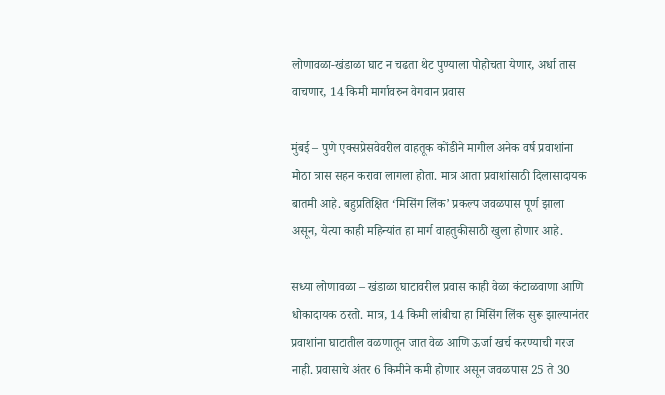लोणावळा-खंडाळा घाट न चढता थेट पुण्याला पोहोचता येणार, अर्धा तास वाचणार, 14 किमी मार्गावरुन वेगवान प्रवास

मुंबई – पुणे एक्सप्रेसवेवरील वाहतूक कोंडीने मागील अनेक वर्ष प्रवाशांना मोठा त्रास सहन करावा लागला होता. मात्र आता प्रवाशांसाठी दिलासादायक बातमी आहे. बहुप्रतिक्षित ‘मिसिंग लिंक’ प्रकल्प जवळपास पूर्ण झाला असून, येत्या काही महिन्यांत हा मार्ग वाहतुकीसाठी खुला होणार आहे.

सध्या लोणावळा – खंडाळा घाटावरील प्रवास काही वेळा कंटाळवाणा आणि धोकादायक ठरतो. मात्र, 14 किमी लांबीचा हा मिसिंग लिंक सुरू झाल्यानंतर प्रवाशांना घाटातील वळणातून जात वेळ आणि ऊर्जा खर्च करण्याची गरज नाही. प्रवासाचे अंतर 6 किमीने कमी होणार असून जवळपास 25 ते 30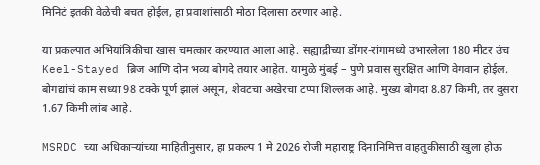मिनिटं इतकी वेळेची बचत होईल, हा प्रवाशांसाठी मोठा दिलासा ठरणार आहे.

या प्रकल्पात अभियांत्रिकीचा खास चमत्कार करण्यात आला आहे. सह्याद्रीच्या डोंगर-रांगामध्ये उभारलेला 180 मीटर उंच Keel-Stayed ब्रिज आणि दोन भव्य बोगदे तयार आहेत. यामुळे मुंबई – पुणे प्रवास सुरक्षित आणि वेगवान होईल. बोगद्यांचं काम सध्या 98 टक्के पूर्ण झालं असून, शेवटचा अखेरचा टप्पा शिल्लक आहे. मुख्य बोगदा 8.87 किमी, तर दुसरा 1.67 किमी लांब आहे.

MSRDC च्या अधिकाऱ्यांच्या माहितीनुसार, हा प्रकल्प 1 मे 2026 रोजी महाराष्ट्र दिनानिमित्त वाहतुकीसाठी खुला होऊ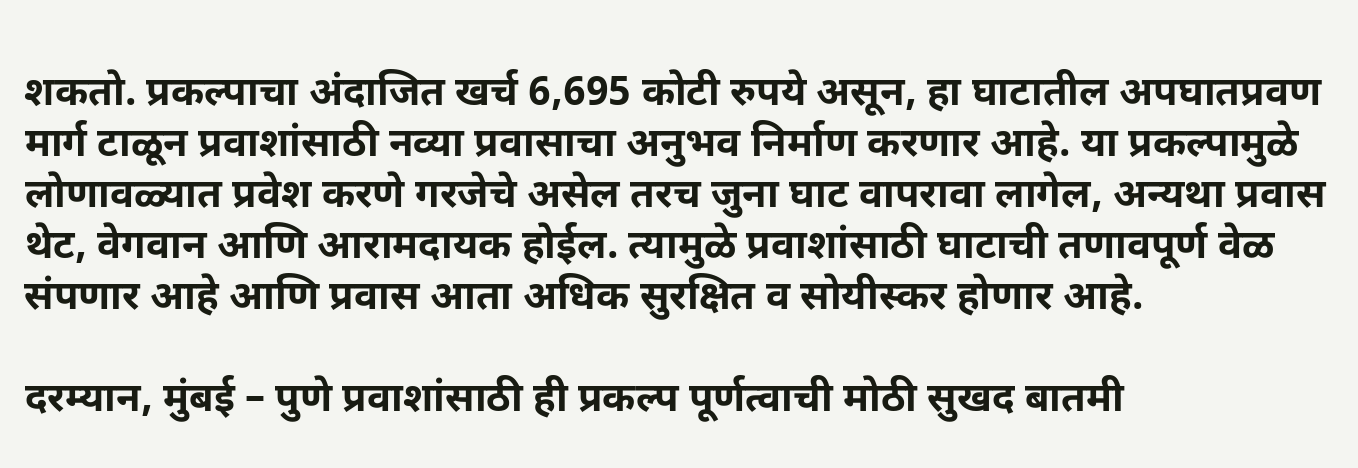शकतो. प्रकल्पाचा अंदाजित खर्च 6,695 कोटी रुपये असून, हा घाटातील अपघातप्रवण मार्ग टाळून प्रवाशांसाठी नव्या प्रवासाचा अनुभव निर्माण करणार आहे. या प्रकल्पामुळे लोणावळ्यात प्रवेश करणे गरजेचे असेल तरच जुना घाट वापरावा लागेल, अन्यथा प्रवास थेट, वेगवान आणि आरामदायक होईल. त्यामुळे प्रवाशांसाठी घाटाची तणावपूर्ण वेळ संपणार आहे आणि प्रवास आता अधिक सुरक्षित व सोयीस्कर होणार आहे.

दरम्यान, मुंबई – पुणे प्रवाशांसाठी ही प्रकल्प पूर्णत्वाची मोठी सुखद बातमी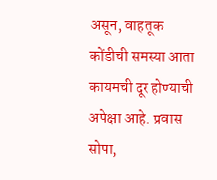असून, वाहतूक कोंडीची समस्या आता कायमची दूर होण्याची अपेक्षा आहे. प्रवास सोपा,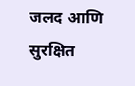जलद आणि सुरक्षित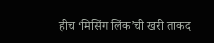हीच ‘मिसिंग लिंक’ची खरी ताकद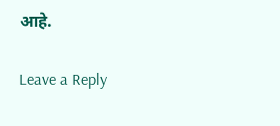आहे.

Leave a Reply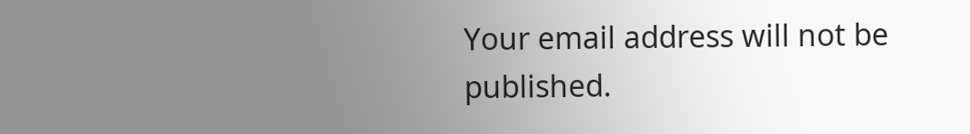Your email address will not be published.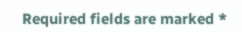Required fields are marked *